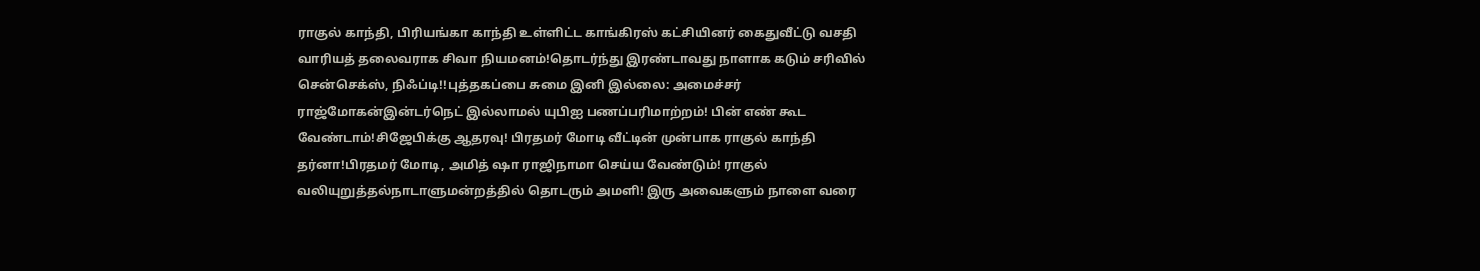ராகுல் காந்தி, பிரியங்கா காந்தி உள்ளிட்ட காங்கிரஸ் கட்சியினர் கைதுவீட்டு வசதி வாரியத் தலைவராக சிவா நியமனம்!தொடர்ந்து இரண்டாவது நாளாக கடும் சரிவில் சென்செக்ஸ், நிஃப்டி!!புத்தகப்பை சுமை இனி இல்லை: அமைச்சர் ராஜ்மோகன்இன்டர்நெட் இல்லாமல் யுபிஐ பணப்பரிமாற்றம்! பின் எண் கூட வேண்டாம்!சிஜேபிக்கு ஆதரவு! பிரதமர் மோடி வீட்டின் முன்பாக ராகுல் காந்தி தர்னா!பிரதமர் மோடி, அமித் ஷா ராஜிநாமா செய்ய வேண்டும்! ராகுல் வலியுறுத்தல்நாடாளுமன்றத்தில் தொடரும் அமளி! இரு அவைகளும் நாளை வரை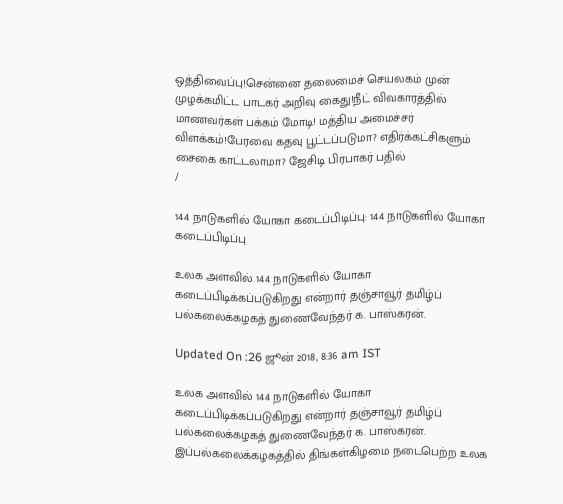ஒத்திவைப்பு!சென்னை தலைமைச் செயலகம் முன் முழக்கமிட்ட பாடகர் அறிவு கைது!நீட் விவகாரத்தில் மாணவர்கள் பக்கம் மோடி! மத்திய அமைச்சர் விளக்கம்!பேரவை கதவு பூட்டப்படுமா? எதிர்க்கட்சிகளும் சைகை காட்டலாமா? ஜேசிடி பிரபாகர் பதில்
/

144 நாடுகளில் யோகா கடைப்பிடிப்பு: 144 நாடுகளில் யோகா கடைப்பிடிப்பு

உலக அளவில் 144 நாடுகளில் யோகா கடைப்பிடிக்கப்படுகிறது என்றார் தஞ்சாவூர் தமிழ்ப் பல்கலைக்கழகத் துணைவேந்தர் க. பாஸ்கரன்.

Updated On :26 ஜூன் 2018, 8:36 am IST

உலக அளவில் 144 நாடுகளில் யோகா கடைப்பிடிக்கப்படுகிறது என்றார் தஞ்சாவூர் தமிழ்ப் பல்கலைக்கழகத் துணைவேந்தர் க. பாஸ்கரன்.
இப்பல்கலைக்கழகத்தில் திங்கள்கிழமை நடைபெற்ற உலக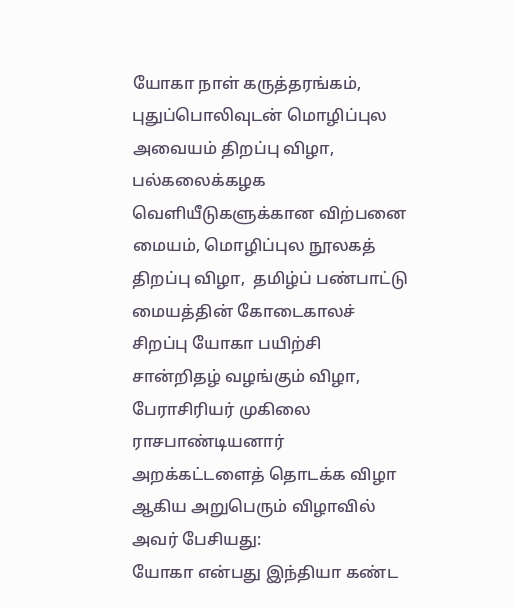யோகா நாள் கருத்தரங்கம், புதுப்பொலிவுடன் மொழிப்புல அவையம் திறப்பு விழா, பல்கலைக்கழக வெளியீடுகளுக்கான விற்பனை மையம், மொழிப்புல நூலகத் திறப்பு விழா,  தமிழ்ப் பண்பாட்டு மையத்தின் கோடைகாலச் சிறப்பு யோகா பயிற்சி சான்றிதழ் வழங்கும் விழா,  பேராசிரியர் முகிலை ராசபாண்டியனார் அறக்கட்டளைத் தொடக்க விழா ஆகிய அறுபெரும் விழாவில் அவர் பேசியது:
யோகா என்பது இந்தியா கண்ட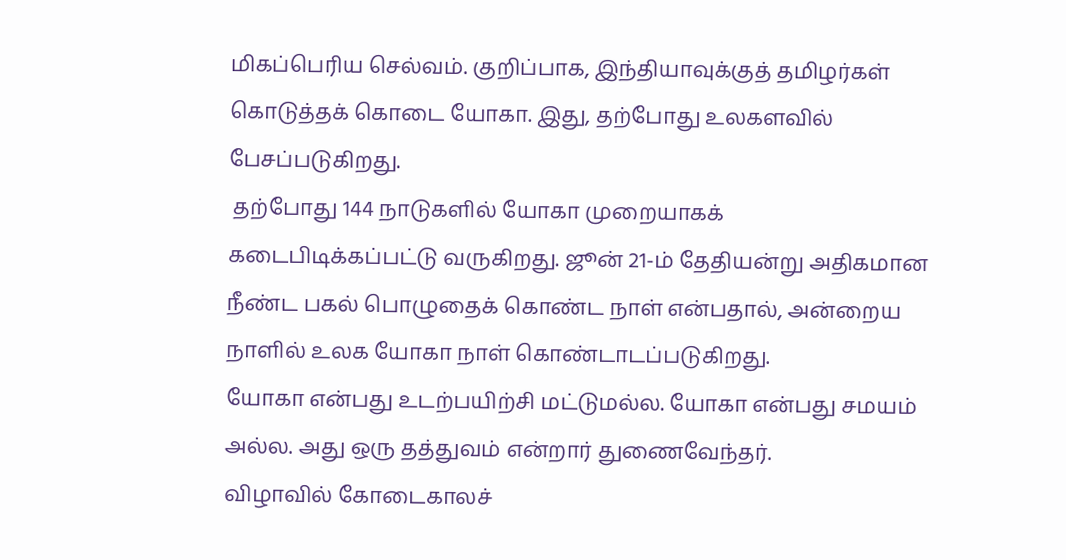மிகப்பெரிய செல்வம். குறிப்பாக, இந்தியாவுக்குத் தமிழர்கள் கொடுத்தக் கொடை யோகா. இது, தற்போது உலகளவில் பேசப்படுகிறது.
 தற்போது 144 நாடுகளில் யோகா முறையாகக் கடைபிடிக்கப்பட்டு வருகிறது. ஜூன் 21-ம் தேதியன்று அதிகமான நீண்ட பகல் பொழுதைக் கொண்ட நாள் என்பதால், அன்றைய நாளில் உலக யோகா நாள் கொண்டாடப்படுகிறது.
யோகா என்பது உடற்பயிற்சி மட்டுமல்ல. யோகா என்பது சமயம் அல்ல. அது ஒரு தத்துவம் என்றார் துணைவேந்தர்.
விழாவில் கோடைகாலச்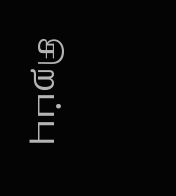சிறப்பு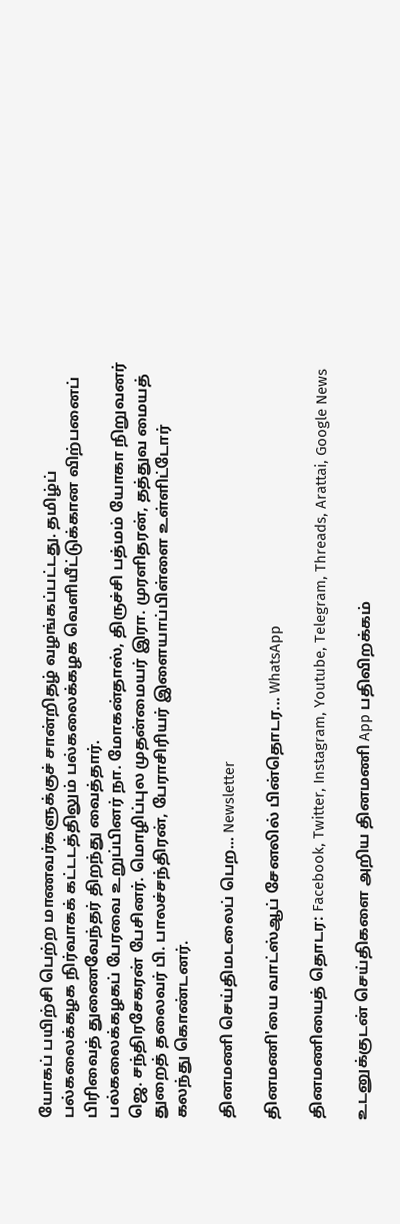யோகப் பயிற்சி பெற்ற மாணவர்களுக்குச் சான்றிதழ் வழங்கப்பட்டது. தமிழ்ப் பல்கலைக்கழக நிர்வாகக் கட்டடத்திலும் பல்கலைக்கழக வெளியீட்டுக்கான விற்பனைப் பிரிவைத் துணைவேந்தர் திறந்து வைத்தார்.
பல்கலைக்கழகப் பேரவை உறுப்பினர் நா. மோகன்தாஸ், திருச்சி பத்மம் யோகா நிறுவனர் ஜெ. சந்திரசேகரன் பேசினர். மொழிப்புல முதன்மையர் இரா. முரளிதரன், தத்துவ மையத் துறைத் தலைவர் பி. பாலச்சந்திரன், பேராசிரியர் இளையாப்பிள்ளை உள்ளிட்டோர் கலந்து கொண்டனர்.

தினமணி செய்திமடலைப் பெற... Newsletter

தினமணி'யை வாட்ஸ்ஆப் சேனலில் பின்தொடர... WhatsApp

தினமணியைத் தொடர: Facebook, Twitter, Instagram, Youtube, Telegram, Threads, Arattai, Google News

உடனுக்குடன் செய்திகளை அறிய தினமணி App பதிவிறக்கம்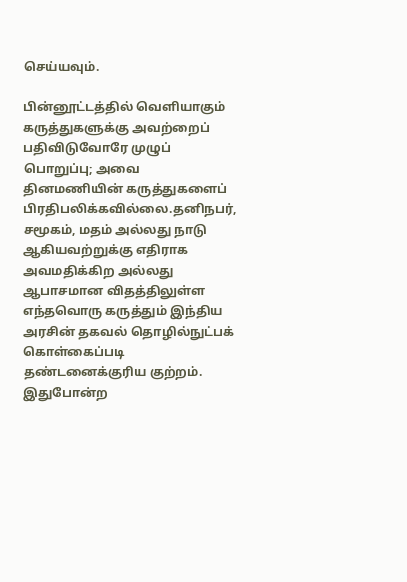செய்யவும்.

பின்னூட்டத்தில் வெளியாகும் கருத்துகளுக்கு அவற்றைப் பதிவிடுவோரே முழுப் பொறுப்பு; அவை தினமணியின் கருத்துகளைப் பிரதிபலிக்கவில்லை.தனிநபர், சமூகம், மதம் அல்லது நாடு ஆகியவற்றுக்கு எதிராக அவமதிக்கிற அல்லது ஆபாசமான விதத்திலுள்ள எந்தவொரு கருத்தும் இந்திய அரசின் தகவல் தொழில்நுட்பக் கொள்கைப்படி தண்டனைக்குரிய குற்றம். இதுபோன்ற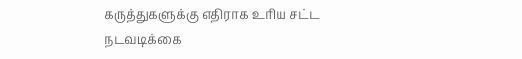கருத்துகளுக்கு எதிராக உரிய சட்ட நடவடிக்கை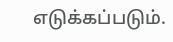எடுக்கப்படும்.